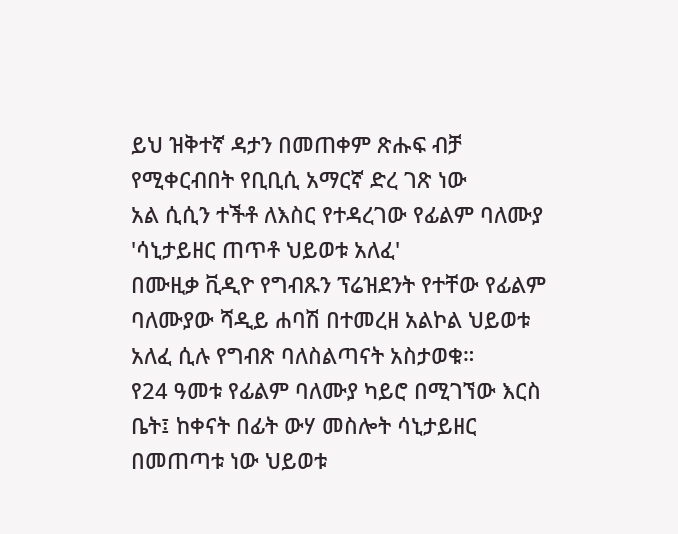ይህ ዝቅተኛ ዳታን በመጠቀም ጽሑፍ ብቻ የሚቀርብበት የቢቢሲ አማርኛ ድረ ገጽ ነው
አል ሲሲን ተችቶ ለእስር የተዳረገው የፊልም ባለሙያ 'ሳኒታይዘር ጠጥቶ ህይወቱ አለፈ'
በሙዚቃ ቪዲዮ የግብጹን ፕሬዝደንት የተቸው የፊልም ባለሙያው ሻዲይ ሐባሽ በተመረዘ አልኮል ህይወቱ አለፈ ሲሉ የግብጽ ባለስልጣናት አስታወቁ።
የ24 ዓመቱ የፊልም ባለሙያ ካይሮ በሚገኘው እርስ ቤት፤ ከቀናት በፊት ውሃ መስሎት ሳኒታይዘር በመጠጣቱ ነው ህይወቱ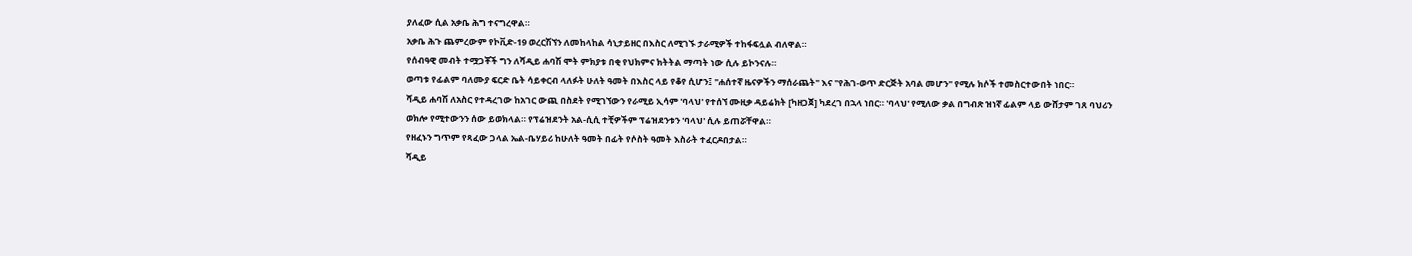ያለፈው ሲል አቃቤ ሕግ ተናግረዋል።
አቃቤ ሕጉ ጨምረውም የኮቪድ-19 ወረርሽኘን ለመከላከል ሳኒታይዘር በእስር ለሚገኙ ታራሚዎች ተከፋፍሏል ብለዋል።
የሰብዓዊ መብት ተሟጋቾች ግን ለሻዲይ ሐባሽ ሞት ምክያቱ በቂ የህክምና ክትትል ማጣት ነው ሲሉ ይኮንናሉ።
ወጣቱ የፊልም ባለሙያ ፍርድ ቤት ሳይቀርብ ላለፉት ሁለት ዓመት በእስር ላይ የቆየ ሲሆን፤ "ሐሰተኛ ዜናዎችን ማሰራጨት" እና "የሕገ-ወጥ ድርጅት አባል መሆን" የሚሉ ክሶች ተመስርተውበት ነበር።
ሻዲይ ሐባሽ ለአስር የተዳረገው ከአገር ውጪ በስደት የሚገኘውን የራሚይ ኢሳም 'ባላህ' የተሰኘ ሙዚቃ ዳይሬክት [ካዘጋጀ] ካደረገ በኋላ ነበር። 'ባላህ' የሚለው ቃል በግብጽ ዝነኛ ፊልም ላይ ውሸታም ገጸ ባህሪን ወክሎ የሚተውንን ሰው ይወክላል። የፕሬዝደንት አል-ሲሲ ተቺዎችም ፕሬዝደንቱን 'ባላህ' ሲሉ ይጠሯቸዋል።
የዘፈኑን ግጥም የጻፈው ጋላል ኤል-ቤሃይሪ ከሁለት ዓመት በፊት የሶስት ዓመት እስራት ተፈርዶበታል።
ሻዲይ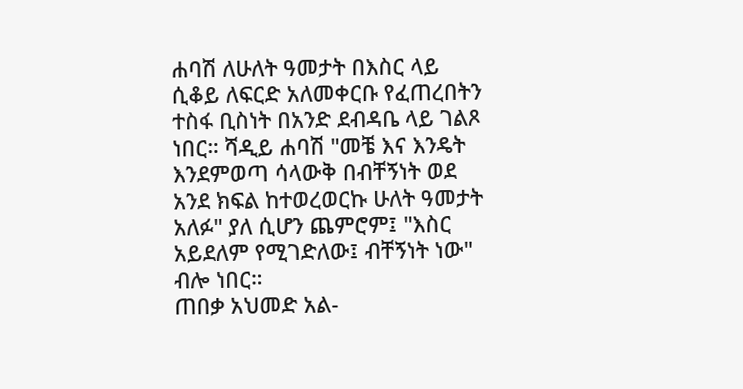ሐባሽ ለሁለት ዓመታት በእስር ላይ ሲቆይ ለፍርድ አለመቀርቡ የፈጠረበትን ተስፋ ቢስነት በአንድ ደብዳቤ ላይ ገልጾ ነበር። ሻዲይ ሐባሽ "መቼ እና እንዴት እንደምወጣ ሳላውቅ በብቸኝነት ወደ አንደ ክፍል ከተወረወርኩ ሁለት ዓመታት አለፉ" ያለ ሲሆን ጨምሮም፤ "እስር አይደለም የሚገድለው፤ ብቸኝነት ነው" ብሎ ነበር።
ጠበቃ አህመድ አል-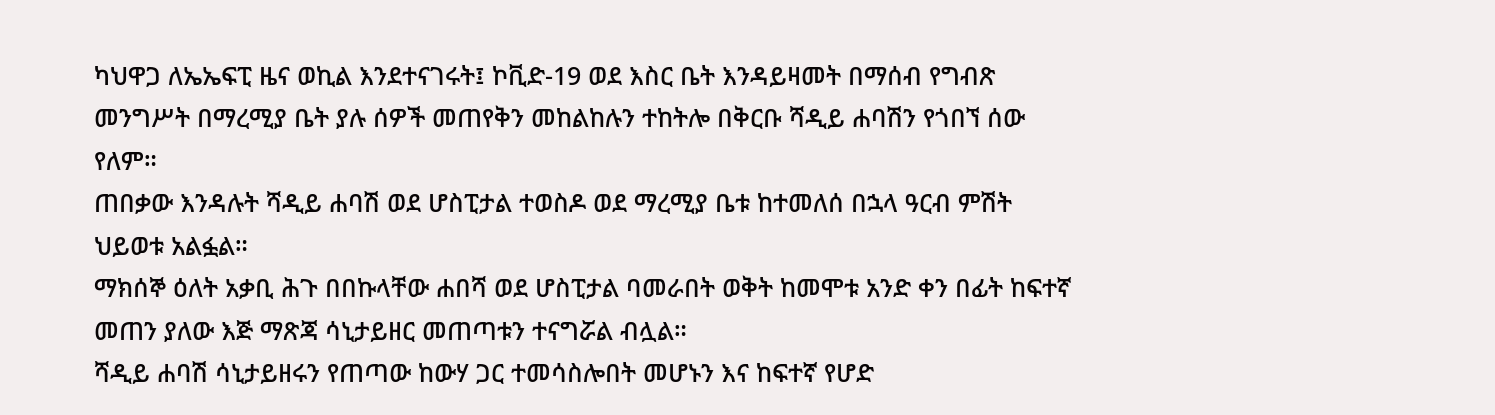ካህዋጋ ለኤኤፍፒ ዜና ወኪል እንደተናገሩት፤ ኮቪድ-19 ወደ እስር ቤት እንዳይዛመት በማሰብ የግብጽ መንግሥት በማረሚያ ቤት ያሉ ሰዎች መጠየቅን መከልከሉን ተከትሎ በቅርቡ ሻዲይ ሐባሽን የጎበኘ ሰው የለም።
ጠበቃው እንዳሉት ሻዲይ ሐባሽ ወደ ሆስፒታል ተወስዶ ወደ ማረሚያ ቤቱ ከተመለሰ በኋላ ዓርብ ምሽት ህይወቱ አልፏል።
ማክሰኞ ዕለት አቃቢ ሕጉ በበኩላቸው ሐበሻ ወደ ሆስፒታል ባመራበት ወቅት ከመሞቱ አንድ ቀን በፊት ከፍተኛ መጠን ያለው እጅ ማጽጃ ሳኒታይዘር መጠጣቱን ተናግሯል ብሏል።
ሻዲይ ሐባሽ ሳኒታይዘሩን የጠጣው ከውሃ ጋር ተመሳስሎበት መሆኑን እና ከፍተኛ የሆድ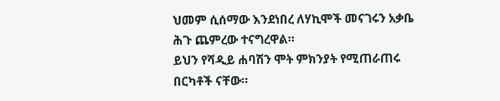ህመም ሲሰማው እንደነበረ ለሃኪሞች መናገሩን አቃቤ ሕጉ ጨምረው ተናግረዋል።
ይህን የሻዲይ ሐባሽን ሞት ምክንያት የሚጠራጠሩ በርካቶች ናቸው።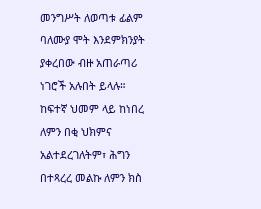መንግሥት ለወጣቱ ፊልም ባለሙያ ሞት እንደምክንያት ያቀረበው ብዙ አጠራጣሪ ነገሮች አሉበት ይላሉ። ከፍተኛ ህመም ላይ ከነበረ ለምን በቂ ህክምና አልተደረገለትም፣ ሕግን በተጻረረ መልኩ ለምን ክስ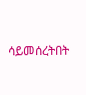ሳይመሰረትበት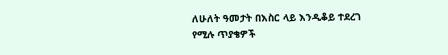ለሁለት ዓመታት በእስር ላይ እንዲቆይ ተደረገ የሚሉ ጥያቄዎች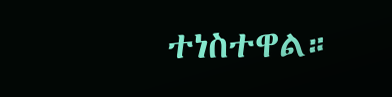ተነስተዋል።